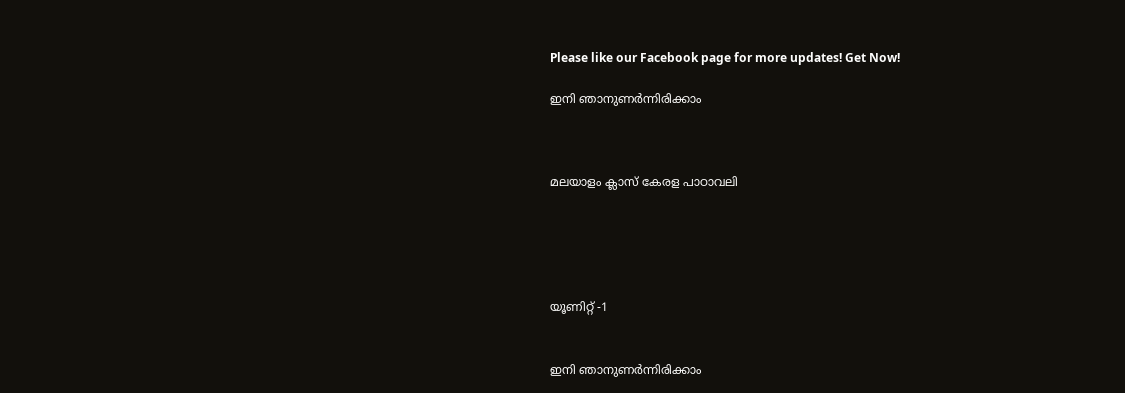Please like our Facebook page for more updates! Get Now!

ഇനി ഞാനുണർന്നിരിക്കാം



മലയാളം ക്ലാസ് കേരള പാഠാവലി





യൂണിറ്റ് -1


ഇനി ഞാനുണർന്നിരിക്കാം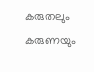കരുതലും കരുണയും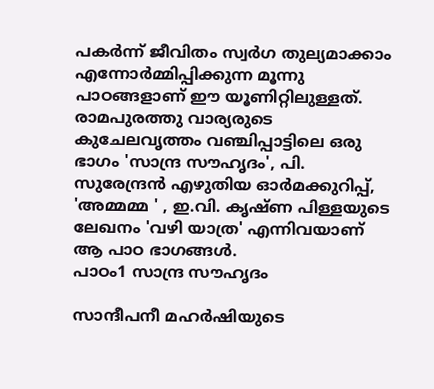പകർന്ന് ജീവിതം സ്വർഗ തുല്യമാക്കാം എന്നോർമ്മിപ്പിക്കുന്ന മൂന്നു പാഠങ്ങളാണ് ഈ യൂണിറ്റിലുള്ളത്. രാമപുരത്തു വാര്യരുടെ കുചേലവൃത്തം വഞ്ചിപ്പാട്ടിലെ ഒരു ഭാഗം 'സാന്ദ്ര സൗഹൃദം', പി. സുരേന്ദ്രൻ എഴുതിയ ഓർമക്കുറിപ്പ്, 'അമ്മമ്മ ' , ഇ.വി. കൃഷ്ണ പിള്ളയുടെ ലേഖനം 'വഴി യാത്ര' എന്നിവയാണ് ആ പാഠ ഭാഗങ്ങൾ.
പാഠം1 സാന്ദ്ര സൗഹൃദം

സാന്ദീപനീ മഹർഷിയുടെ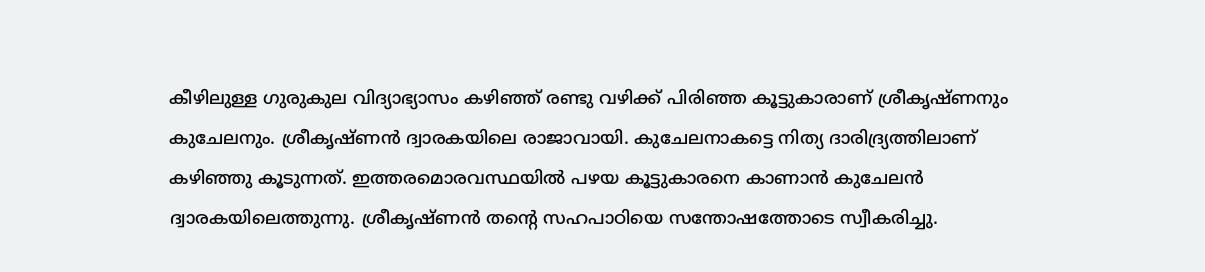കീഴിലുള്ള ഗുരുകുല വിദ്യാഭ്യാസം കഴിഞ്ഞ് രണ്ടു വഴിക്ക് പിരിഞ്ഞ കൂട്ടുകാരാണ് ശ്രീകൃഷ്ണനും കുചേലനും. ശ്രീകൃഷ്ണൻ ദ്വാരകയിലെ രാജാവായി. കുചേലനാകട്ടെ നിത്യ ദാരിദ്ര്യത്തിലാണ് കഴിഞ്ഞു കൂടുന്നത്. ഇത്തരമൊരവസ്ഥയിൽ പഴയ കൂട്ടുകാരനെ കാണാൻ കുചേലൻ ദ്വാരകയിലെത്തുന്നു. ശ്രീകൃഷ്ണൻ തന്റെ സഹപാഠിയെ സന്തോഷത്തോടെ സ്വീകരിച്ചു.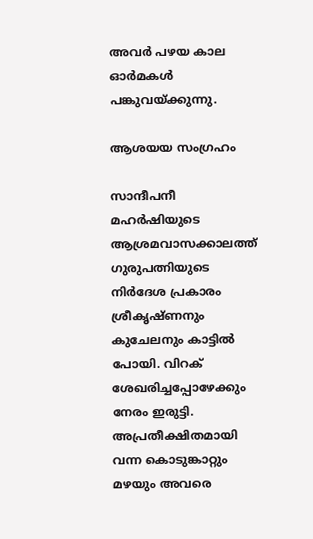അവർ പഴയ കാല ഓർമകൾ പങ്കുവയ്ക്കുന്നു.

ആശയയ സംഗ്രഹം

സാന്ദീപനീ മഹർഷിയുടെ ആശ്രമവാസക്കാലത്ത് ഗുരുപത്നിയുടെ നിർദേശ പ്രകാരം ശ്രീകൃഷ്ണനും കുചേലനും കാട്ടിൽ പോയി. വിറക് ശേഖരിച്ചപ്പോഴേക്കും നേരം ഇരുട്ടി. അപ്രതീക്ഷിതമായി വന്ന കൊടുങ്കാറ്റും മഴയും അവരെ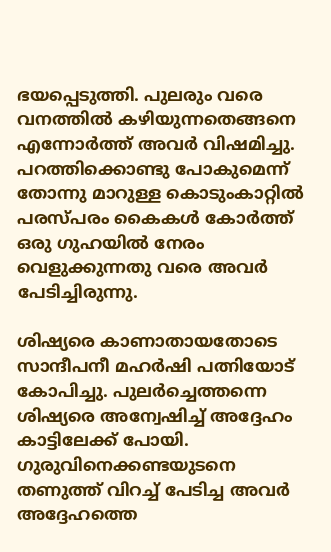ഭയപ്പെടുത്തി. പുലരും വരെ വനത്തിൽ കഴിയുന്നതെങ്ങനെ എന്നോർത്ത് അവർ വിഷമിച്ചു. പറത്തിക്കൊണ്ടു പോകുമെന്ന് തോന്നു മാറുള്ള കൊടുംകാറ്റിൽ പരസ്പരം കൈകൾ കോർത്ത് ഒരു ഗുഹയിൽ നേരം വെളുക്കുന്നതു വരെ അവർ പേടിച്ചിരുന്നു.

ശിഷ്യരെ കാണാതായതോടെ സാന്ദീപനീ മഹർഷി പത്നിയോട് കോപിച്ചു. പുലർച്ചെത്തന്നെ ശിഷ്യരെ അന്വേഷിച്ച് അദ്ദേഹം കാട്ടിലേക്ക് പോയി. ഗുരുവിനെക്കണ്ടയുടനെ തണുത്ത് വിറച്ച് പേടിച്ച അവർ അദ്ദേഹത്തെ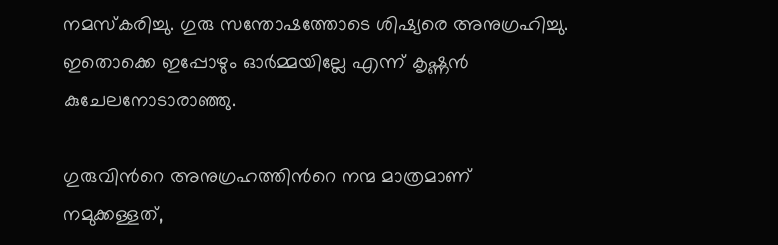നമസ്കരിച്ചു. ഗുരു സന്തോഷത്തോടെ ശിഷ്യരെ അനുഗ്രഹിച്ചു. ഇതൊക്കെ ഇപ്പോഴും ഓർമ്മയില്ലേ എന്ന് കൃഷ്ണൻ കുചേലനോടാരാഞ്ഞു.

ഗുരുവിന്‍റെ അനുഗ്രഹത്തിന്‍റെ നന്മ മാത്രമാണ് നമുക്കള്ളത്,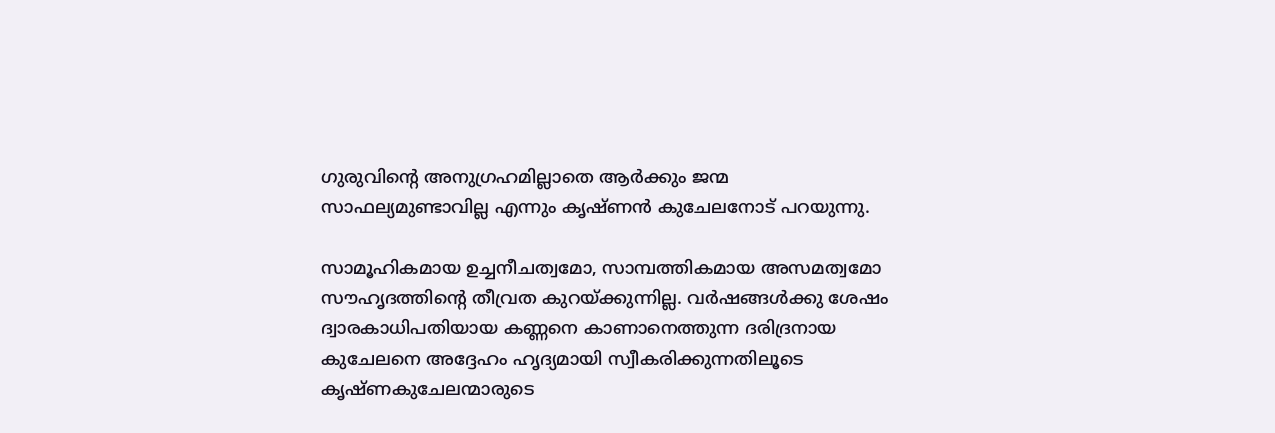ഗുരുവിന്‍റെ അനുഗ്രഹമില്ലാതെ ആർക്കും ജന്മ സാഫല്യമുണ്ടാവില്ല എന്നും കൃഷ്ണൻ കുചേലനോട് പറയുന്നു.

സാമൂഹികമായ ഉച്ചനീചത്വമോ, സാമ്പത്തികമായ അസമത്വമോ സൗഹൃദത്തിന്‍റെ തീവ്രത കുറയ്ക്കുന്നില്ല. വർഷങ്ങൾക്കു ശേഷം ദ്വാരകാധിപതിയായ കണ്ണനെ കാണാനെത്തുന്ന ദരിദ്രനായ കുചേലനെ അദ്ദേഹം ഹൃദ്യമായി സ്വീകരിക്കുന്നതിലൂടെ കൃഷ്ണകുചേലന്മാരുടെ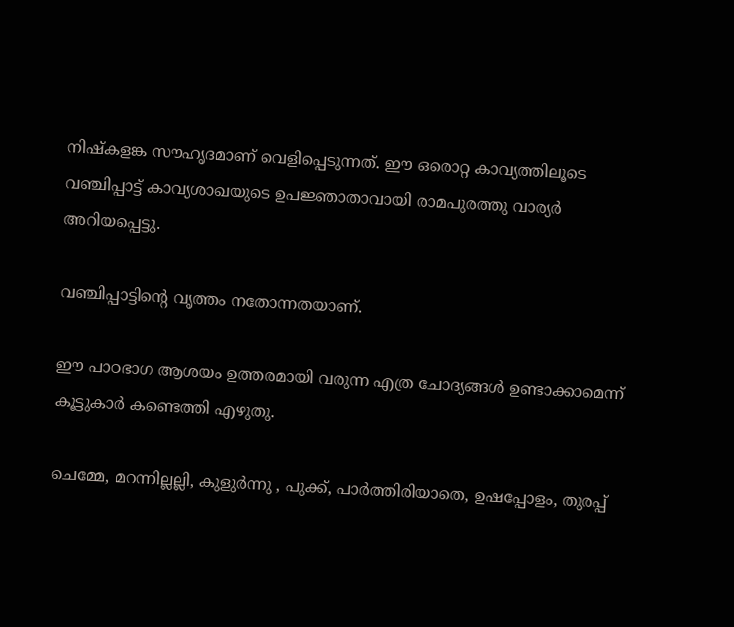നിഷ്കളങ്ക സൗഹൃദമാണ് വെളിപ്പെടുന്നത്. ഈ ഒരൊറ്റ കാവ്യത്തിലൂടെ വഞ്ചിപ്പാട്ട് കാവ്യശാഖയുടെ ഉപജ്ഞാതാവായി രാമപുരത്തു വാര്യർ അറിയപ്പെട്ടു.

വഞ്ചിപ്പാട്ടിന്‍റെ വൃത്തം നതോന്നതയാണ്.

ഈ പാഠഭാഗ ആശയം ഉത്തരമായി വരുന്ന എത്ര ചോദ്യങ്ങൾ ഉണ്ടാക്കാമെന്ന് കൂട്ടുകാർ കണ്ടെത്തി എഴുതു.

ചെമ്മേ, മറന്നില്ലല്ലി, കുളുർന്നു , പുക്ക്, പാർത്തിരിയാതെ, ഉഷപ്പോളം, തുരപ്പ്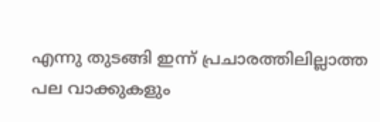എന്നു തുടങ്ങി ഇന്ന് പ്രചാരത്തിലില്ലാത്ത പല വാക്കുകളും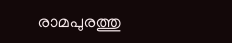രാമപുരത്തു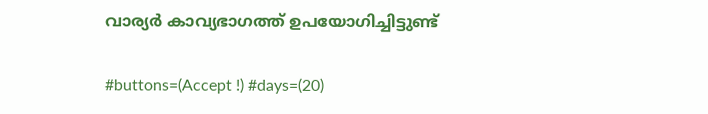വാര്യർ കാവ്യഭാഗത്ത് ഉപയോഗിച്ചിട്ടുണ്ട്

#buttons=(Accept !) #days=(20)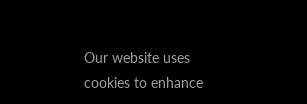Our website uses cookies to enhance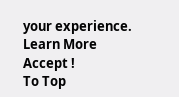your experience. Learn More
Accept !
To Top